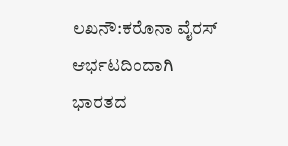ಲಖನೌ:ಕರೊನಾ ವೈರಸ್ ಆರ್ಭಟದಿಂದಾಗಿ ಭಾರತದ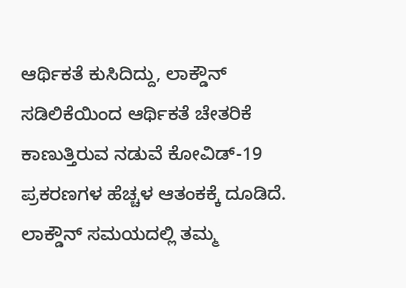ಆರ್ಥಿಕತೆ ಕುಸಿದಿದ್ದು, ಲಾಕ್ಡೌನ್ ಸಡಿಲಿಕೆಯಿಂದ ಆರ್ಥಿಕತೆ ಚೇತರಿಕೆ ಕಾಣುತ್ತಿರುವ ನಡುವೆ ಕೋವಿಡ್-19 ಪ್ರಕರಣಗಳ ಹೆಚ್ಚಳ ಆತಂಕಕ್ಕೆ ದೂಡಿದೆ. ಲಾಕ್ಡೌನ್ ಸಮಯದಲ್ಲಿ ತಮ್ಮ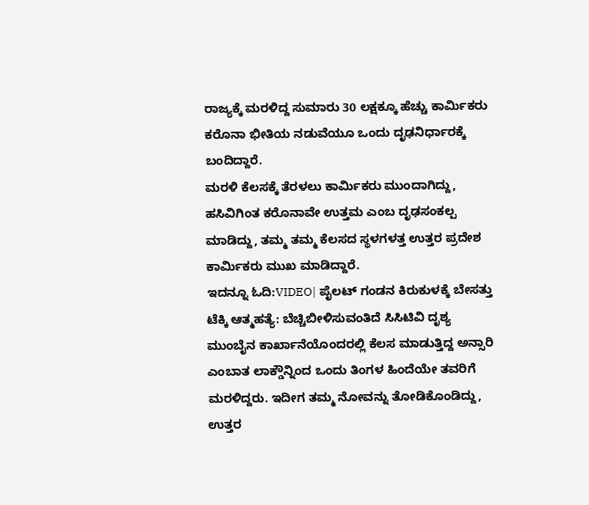ರಾಜ್ಯಕ್ಕೆ ಮರಳಿದ್ದ ಸುಮಾರು 30 ಲಕ್ಷಕ್ಕೂ ಹೆಚ್ಚು ಕಾರ್ಮಿಕರು ಕರೊನಾ ಭೀತಿಯ ನಡುವೆಯೂ ಒಂದು ದೃಢನಿರ್ಧಾರಕ್ಕೆ ಬಂದಿದ್ದಾರೆ.
ಮರಳಿ ಕೆಲಸಕ್ಕೆ ತೆರಳಲು ಕಾರ್ಮಿಕರು ಮುಂದಾಗಿದ್ದು, ಹಸಿವಿಗಿಂತ ಕರೊನಾವೇ ಉತ್ತಮ ಎಂಬ ದೃಢಸಂಕಲ್ಪ ಮಾಡಿದ್ದು, ತಮ್ಮ ತಮ್ಮ ಕೆಲಸದ ಸ್ಥಳಗಳತ್ತ ಉತ್ತರ ಪ್ರದೇಶ ಕಾರ್ಮಿಕರು ಮುಖ ಮಾಡಿದ್ದಾರೆ.
ಇದನ್ನೂ ಓದಿ:VIDEO| ಪೈಲಟ್ ಗಂಡನ ಕಿರುಕುಳಕ್ಕೆ ಬೇಸತ್ತು ಟೆಕ್ಕಿ ಆತ್ಮಹತ್ಯೆ: ಬೆಚ್ಚಿಬೀಳಿಸುವಂತಿದೆ ಸಿಸಿಟಿವಿ ದೃಶ್ಯ
ಮುಂಬೈನ ಕಾರ್ಖಾನೆಯೊಂದರಲ್ಲಿ ಕೆಲಸ ಮಾಡುತ್ತಿದ್ದ ಅನ್ಸಾರಿ ಎಂಬಾತ ಲಾಕ್ಡೌನ್ನಿಂದ ಒಂದು ತಿಂಗಳ ಹಿಂದೆಯೇ ತವರಿಗೆ ಮರಳಿದ್ದರು. ಇದೀಗ ತಮ್ಮ ನೋವನ್ನು ತೋಡಿಕೊಂಡಿದ್ದು, ಉತ್ತರ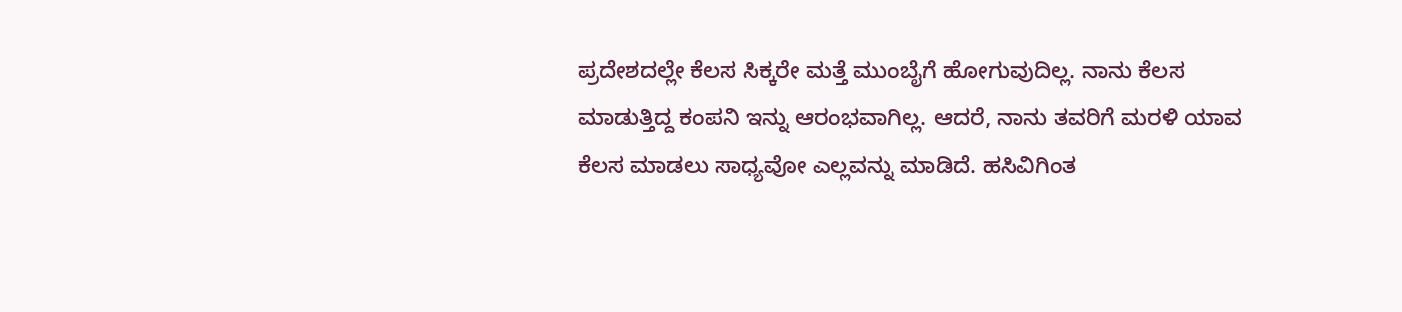ಪ್ರದೇಶದಲ್ಲೇ ಕೆಲಸ ಸಿಕ್ಕರೇ ಮತ್ತೆ ಮುಂಬೈಗೆ ಹೋಗುವುದಿಲ್ಲ. ನಾನು ಕೆಲಸ ಮಾಡುತ್ತಿದ್ದ ಕಂಪನಿ ಇನ್ನು ಆರಂಭವಾಗಿಲ್ಲ. ಆದರೆ, ನಾನು ತವರಿಗೆ ಮರಳಿ ಯಾವ ಕೆಲಸ ಮಾಡಲು ಸಾಧ್ಯವೋ ಎಲ್ಲವನ್ನು ಮಾಡಿದೆ. ಹಸಿವಿಗಿಂತ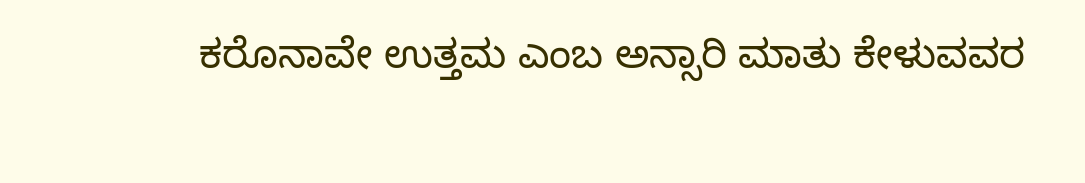ಕರೊನಾವೇ ಉತ್ತಮ ಎಂಬ ಅನ್ಸಾರಿ ಮಾತು ಕೇಳುವವರ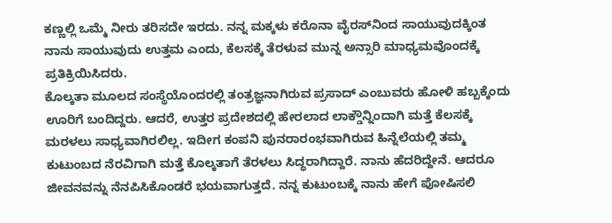ಕಣ್ಣಲ್ಲಿ ಒಮ್ಮೆ ನೀರು ತರಿಸದೇ ಇರದು. ನನ್ನ ಮಕ್ಕಳು ಕರೊನಾ ವೈರಸ್‌ನಿಂದ ಸಾಯುವುದಕ್ಕಿಂತ ನಾನು ಸಾಯುವುದು ಉತ್ತಮ ಎಂದು, ಕೆಲಸಕ್ಕೆ ತೆರಳುವ ಮುನ್ನ ಅನ್ಸಾರಿ ಮಾಧ್ಯಮವೊಂದಕ್ಕೆ ಪ್ರತಿಕ್ರಿಯಿಸಿದರು.
ಕೊಲ್ಕತಾ ಮೂಲದ ಸಂಸ್ಥೆಯೊಂದರಲ್ಲಿ ತಂತ್ರಜ್ಞನಾಗಿರುವ ಪ್ರಸಾದ್ ಎಂಬುವರು ಹೋಳಿ ಹಬ್ಬಕ್ಕೆಂದು ಊರಿಗೆ ಬಂದಿದ್ದರು. ಆದರೆ, ಉತ್ತರ ಪ್ರದೇಶದಲ್ಲಿ ಹೇರಲಾದ ಲಾಕ್ಡೌನ್ನಿಂದಾಗಿ ಮತ್ತೆ ಕೆಲಸಕ್ಕೆ ಮರಳಲು ಸಾಧ್ಯವಾಗಿರಲಿಲ್ಲ. ಇದೀಗ ಕಂಪನಿ ಪುನರಾರಂಭವಾಗಿರುವ ಹಿನ್ನೆಲೆಯಲ್ಲಿ ತಮ್ಮ ಕುಟುಂಬದ ನೆರವಿಗಾಗಿ ಮತ್ತೆ ಕೊಲ್ಕತಾಗೆ ತೆರಳಲು ಸಿದ್ಧರಾಗಿದ್ದಾರೆ. ನಾನು ಹೆದರಿದ್ದೇನೆ. ಆದರೂ ಜೀವನವನ್ನು ನೆನಪಿಸಿಕೊಂಡರೆ ಭಯವಾಗುತ್ತದೆ. ನನ್ನ ಕುಟುಂಬಕ್ಕೆ ನಾನು ಹೇಗೆ ಪೋಷಿಸಲಿ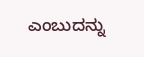ಎಂಬುದನ್ನು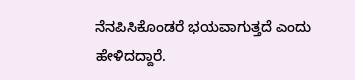ನೆನಪಿಸಿಕೊಂಡರೆ ಭಯವಾಗುತ್ತದೆ ಎಂದು ಹೇಳಿದದ್ದಾರೆ.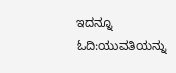ಇದನ್ನೂ ಓದಿ:ಯುವತಿಯನ್ನು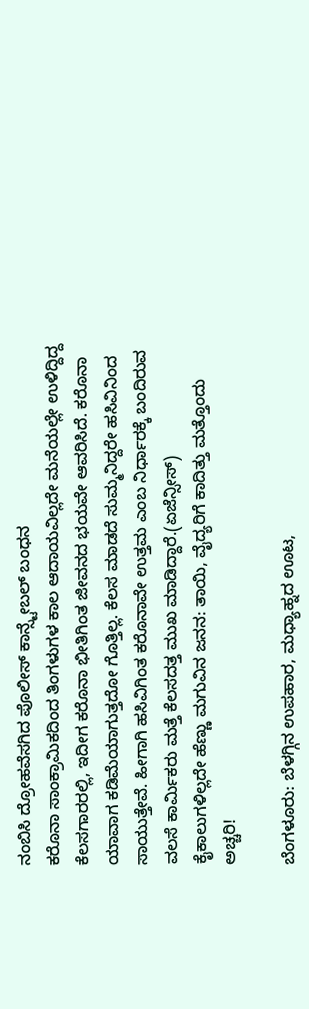ನಂಬಿಸಿ ದ್ರೋಹವೆಸಗಿದ ಪೊಲೀಸ್ ಕಾನ್ಸ್ಟೇಬಲ್ ಬಂಧನ
ಕರೊನಾ ಸಾಂಕ್ರಾಮಿಕದಿಂದ ತಿಂಗಳುಗಳ ಕಾಲ ಆದಾಯವಿಲ್ಲದೇ ಮನೆಯಲ್ಲೇ ಉಳಿದ್ದಿದ್ದ ಕೆಲಸಗಾರರಲ್ಲಿ, ಇದೀಗ ಕರೊನಾ ಭೀತಿಗಿಂತ ಜೀವನದ ಭಯವೇ ಆವರಿಸಿದೆ. ಕರೊನಾ ಯಾವಾಗ ಕಡಿಮೆಯಾಗುತ್ತದೋ ಗೊತ್ತಿಲ್ಲ. ಕೆಲಸ ಮಾಡದೆ ಸುಮ್ಮನಿದ್ದರೇ ಹಸಿವಿನಿಂದ ಸಾಯುತ್ತೇವೆ. ಹೀಗಾಗಿ ಹಸಿವಿಗಿಂತ ಕರೊನಾವೇ ಉತ್ತಮ ಎಂಬ ನಿರ್ಧಾರಕ್ಕೆ ಬಂದಿರುವ ವಲಸೆ ಕಾರ್ಮಿಕರು ಮತ್ತೆ ಕೆಲಸದತ್ತ ಮುಖ ಮಾಡಿದ್ದಾರೆ.(ಏಜೆನ್ಸೀಸ್)
ಕೈಕಾಲುಗಳಿಲ್ಲದೇ ಹೆಣ್ಣು ಮಗುವಿನ ಜನನ: ತಾಯಿ, ವೈದ್ಯರಿಗೆ ಕಾದಿತ್ತು ಮತ್ತೊಂದು ಅಚ್ಚರಿ!

ಬೆಂಗಳೂರು: ಬೆಳಗ್ಗಿನ ಉಪಹಾರ, ಮಧ್ಯಾಹ್ನದ ಊಟ,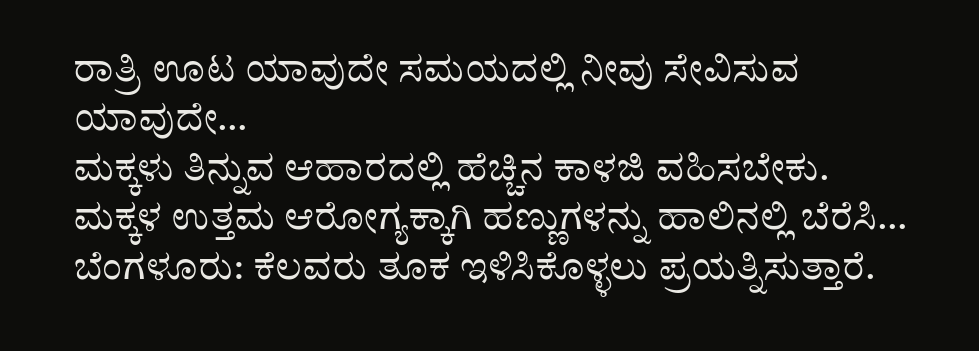ರಾತ್ರಿ ಊಟ ಯಾವುದೇ ಸಮಯದಲ್ಲಿ ನೀವು ಸೇವಿಸುವ ಯಾವುದೇ…
ಮಕ್ಕಳು ತಿನ್ನುವ ಆಹಾರದಲ್ಲಿ ಹೆಚ್ಚಿನ ಕಾಳಜಿ ವಹಿಸಬೇಕು. ಮಕ್ಕಳ ಉತ್ತಮ ಆರೋಗ್ಯಕ್ಕಾಗಿ ಹಣ್ಣುಗಳನ್ನು ಹಾಲಿನಲ್ಲಿ ಬೆರೆಸಿ…
ಬೆಂಗಳೂರು: ಕೆಲವರು ತೂಕ ಇಳಿಸಿಕೊಳ್ಳಲು ಪ್ರಯತ್ನಿಸುತ್ತಾರೆ.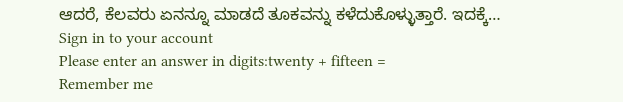ಆದರೆ, ಕೆಲವರು ಏನನ್ನೂ ಮಾಡದೆ ತೂಕವನ್ನು ಕಳೆದುಕೊಳ್ಳುತ್ತಾರೆ. ಇದಕ್ಕೆ…
Sign in to your account
Please enter an answer in digits:twenty + fifteen =
Remember me